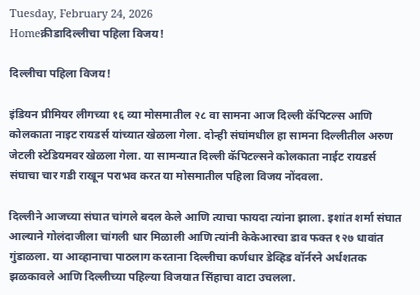Tuesday, February 24, 2026
Homeक्रीडादिल्लीचा पहिला विजय!

दिल्लीचा पहिला विजय!

इंडियन प्रीमियर लीगच्या १६ व्या मोसमातील २८ वा सामना आज दिल्ली कॅपिटल्स आणि कोलकाता नाइट रायडर्स यांच्यात खेळला गेला. दोन्ही संघांमधील हा सामना दिल्लीतील अरुण जेटली स्टेडियमवर खेळला गेला. या सामन्यात दिल्ली कॅपिटल्सने कोलकाता नाईट रायडर्स संघाचा चार गडी राखून पराभव करत या मोसमातील पहिला विजय नोंदवला.

दिल्लीने आजच्या संघात चांगले बदल केले आणि त्याचा फायदा त्यांना झाला. इशांत शर्मा संघात आल्याने गोलंदाजीला चांगली धार मिळाली आणि त्यांनी केकेआरचा डाव फक्त १२७ धावांत गुंडाळला. या आव्हानाचा पाठलाग करताना दिल्लीचा कर्णधार डेव्हिड वॉर्नरने अर्धशतक झळकावले आणि दिल्लीच्या पहिल्या विजयात सिंहाचा वाटा उचलला.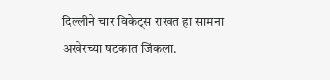दिल्लीने चार विकेट्स राखत हा सामना अखेरच्या षटकात जिंकला.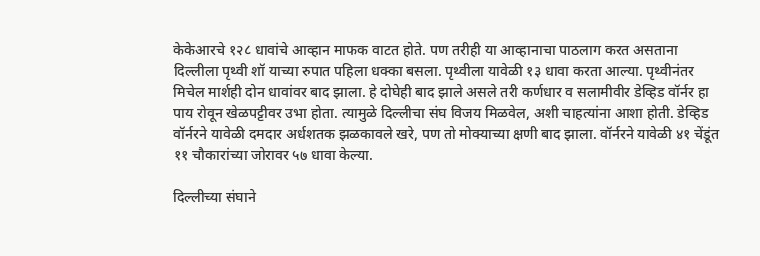केकेआरचे १२८ धावांचे आव्हान माफक वाटत होते. पण तरीही या आव्हानाचा पाठलाग करत असताना दिल्लीला पृथ्वी शॉ याच्या रुपात पहिला धक्का बसला. पृथ्वीला यावेळी १३ धावा करता आल्या. पृथ्वीनंतर मिचेल मार्शही दोन धावांवर बाद झाला. हे दोघेही बाद झाले असले तरी कर्णधार व सलामीवीर डेव्हिड वॉर्नर हा पाय रोवून खेळपट्टीवर उभा होता. त्यामुळे दिल्लीचा संघ विजय मिळवेल, अशी चाहत्यांना आशा होती. डेव्हिड वॉर्नरने यावेळी दमदार अर्धशतक झळकावले खरे, पण तो मोक्याच्या क्षणी बाद झाला. वॉर्नरने यावेळी ४१ चेंडूंत ११ चौकारांच्या जोरावर ५७ धावा केल्या.

दिल्लीच्या संघाने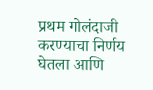प्रथम गोलंदाजी करण्याचा निर्णय घेतला आणि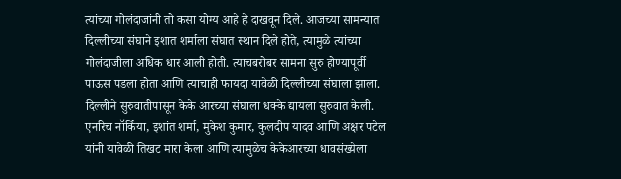त्यांच्या गोलंदाजांनी तो कसा योग्य आहे हे दाखवून दिले. आजच्या सामन्यात दिल्लीच्या संघाने इशात शर्माला संघात स्थान दिले होते, त्यामुळे त्यांच्या गोलंदाजीला अधिक धार आली होती. त्याचबरोबर सामना सुरु होण्यापूर्वी पाऊस पडला होता आणि त्याचाही फायदा यावेळी दिल्लीच्या संघाला झाला. दिल्लीने सुरुवातीपासून केके आरच्या संघाला धक्के द्यायला सुरुवात केली. एनरिच नॉर्किया, इशांत शर्मा, मुकेश कुमार, कुलदीप यादव आणि अक्षर पटेल यांनी यावेळी तिखट मारा केला आणि त्यामुळेच केकेआरच्या धावसंख्येला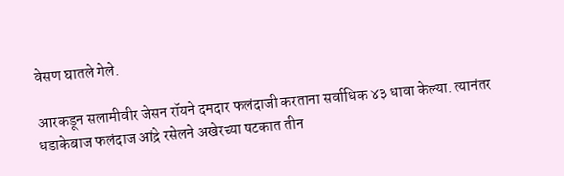वेसण घातले गेले.

आरकडून सलामीवीर जेसन रॉयने दमदार फलंदाजी करताना सर्वाधिक ४३ धावा केल्या. त्यानंतर धडाकेबाज फलंदाज आंद्रे रसेलने अखेरच्या षटकात तीन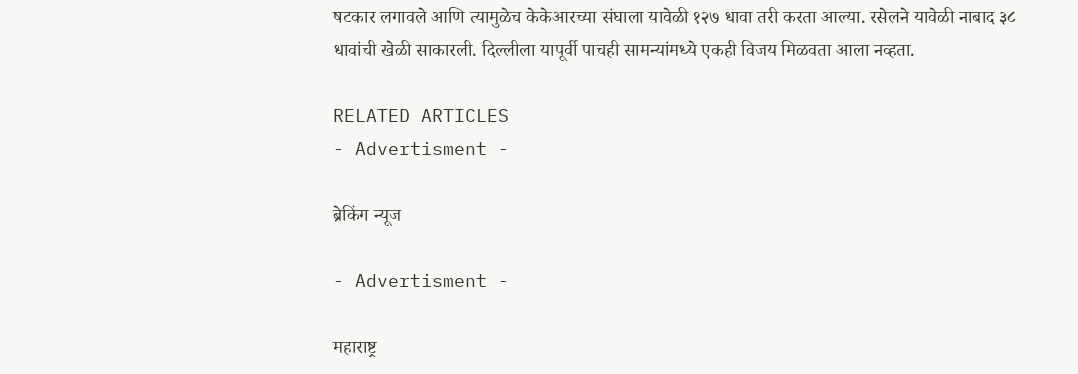षटकार लगावले आणि त्यामुळेच केकेआरच्या संघाला यावेळी १२७ धावा तरी करता आल्या. रसेलने यावेळी नाबाद ३८ धावांची खेळी साकारली. दिल्लीला यापूर्वी पाचही सामन्यांमध्ये एकही विजय मिळवता आला नव्हता.

RELATED ARTICLES
- Advertisment -

ब्रेकिंग न्यूज

- Advertisment -

महाराष्ट्र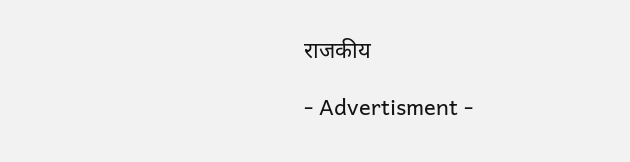राजकीय

- Advertisment -